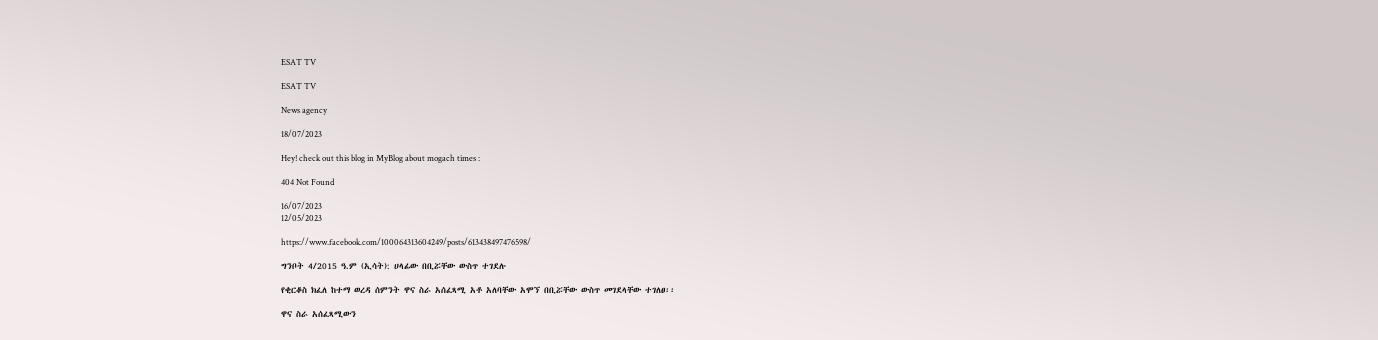ESAT TV

ESAT TV

News agency

18/07/2023

Hey! check out this blog in MyBlog about mogach times :

404 Not Found

16/07/2023
12/05/2023

https://www.facebook.com/100064313604249/posts/613438497476598/

ግንቦት 4/2015 ዓ.ም (ኢሳት): ሀላፊው በቢሯቸው ውስጥ ተገደሉ

የቂርቆስ ክፈለ ከተማ ወረዳ ሰምንት ዋና ስራ አሰፈጻሚ አቶ አለባቸው አሞኘ በቢሯቸው ውስጥ መገደላቸው ተገለፀ፡፡

ዋና ስራ አሰፈጻሚውን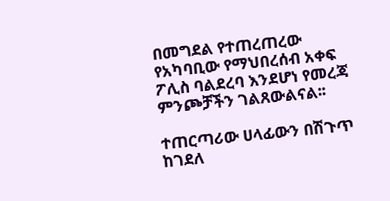በመግደል የተጠረጠረው የአካባቢው የማህበረሰብ አቀፍ ፖሊስ ባልደረባ እንደሆነ የመረጃ ምንጮቻችን ገልጸውልናል፡፡

ተጠርጣሪው ሀላፊውን በሽጉጥ ከገደለ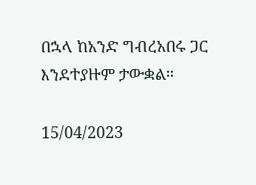በኋላ ከአንድ ግብረአበሩ ጋር እንደተያዙም ታውቋል።

15/04/2023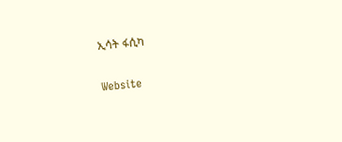ኢሳት ፋሲካ

Website